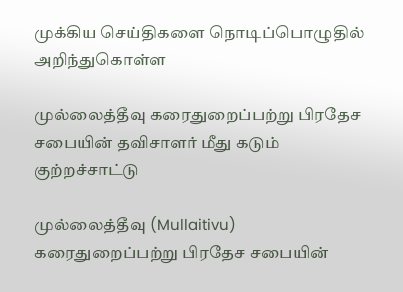முக்கிய செய்திகளை நொடிப்பொழுதில் அறிந்துகொள்ள

முல்லைத்தீவு கரைதுறைப்பற்று பிரதேச சபையின் தவிசாளர் மீது கடும் குற்றச்சாட்டு

முல்லைத்தீவு (Mullaitivu) கரைதுறைப்பற்று பிரதேச சபையின்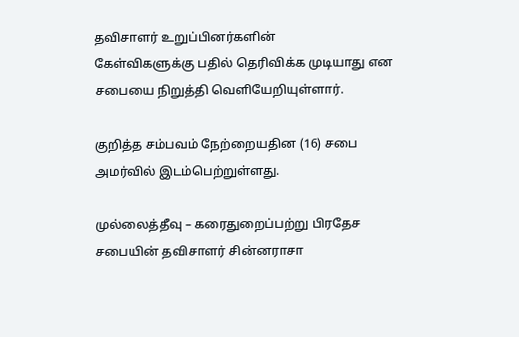தவிசாளர் உறுப்பினர்களின்
கேள்விகளுக்கு பதில் தெரிவிக்க முடியாது என சபையை நிறுத்தி வெளியேறியுள்ளார்.

குறித்த சம்பவம் நேற்றையதின (16) சபை அமர்வில் இடம்பெற்றுள்ளது.

முல்லைத்தீவு – கரைதுறைப்பற்று பிரதேச சபையின் தவிசாளர் சின்னராசா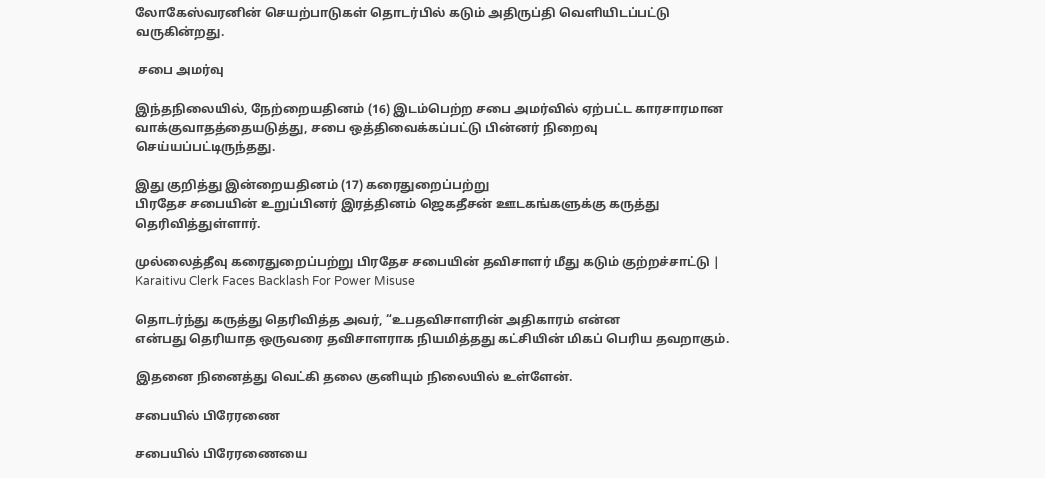லோகேஸ்வரனின் செயற்பாடுகள் தொடர்பில் கடும் அதிருப்தி வெளியிடப்பட்டு
வருகின்றது.

 சபை அமர்வு

இந்தநிலையில், நேற்றையதினம் (16) இடம்பெற்ற சபை அமர்வில் ஏற்பட்ட காரசாரமான
வாக்குவாதத்தையடுத்து, சபை ஒத்திவைக்கப்பட்டு பின்னர் நிறைவு
செய்யப்பட்டிருந்தது.

இது குறித்து இன்றையதினம் (17) கரைதுறைப்பற்று
பிரதேச சபையின் உறுப்பினர் இரத்தினம் ஜெகதீசன் ஊடகங்களுக்கு கருத்து தெரிவித்துள்ளார்.

முல்லைத்தீவு கரைதுறைப்பற்று பிரதேச சபையின் தவிசாளர் மீது கடும் குற்றச்சாட்டு | Karaitivu Clerk Faces Backlash For Power Misuse

தொடர்ந்து கருத்து தெரிவித்த அவர், “உபதவிசாளரின் அதிகாரம் என்ன
என்பது தெரியாத ஒருவரை தவிசாளராக நியமித்தது கட்சியின் மிகப் பெரிய தவறாகும்.

இதனை நினைத்து வெட்கி தலை குனியும் நிலையில் உள்ளேன்.

சபையில் பிரேரணை

சபையில் பிரேரணையை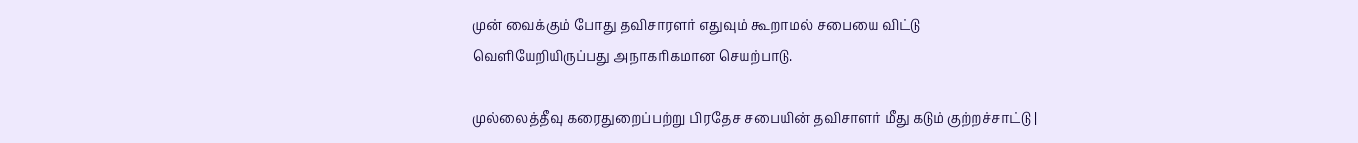முன் வைக்கும் போது தவிசாரளர் எதுவும் கூறாமல் சபையை விட்டு
வெளியேறியிருப்பது அநாகரிகமான செயற்பாடு.

முல்லைத்தீவு கரைதுறைப்பற்று பிரதேச சபையின் தவிசாளர் மீது கடும் குற்றச்சாட்டு |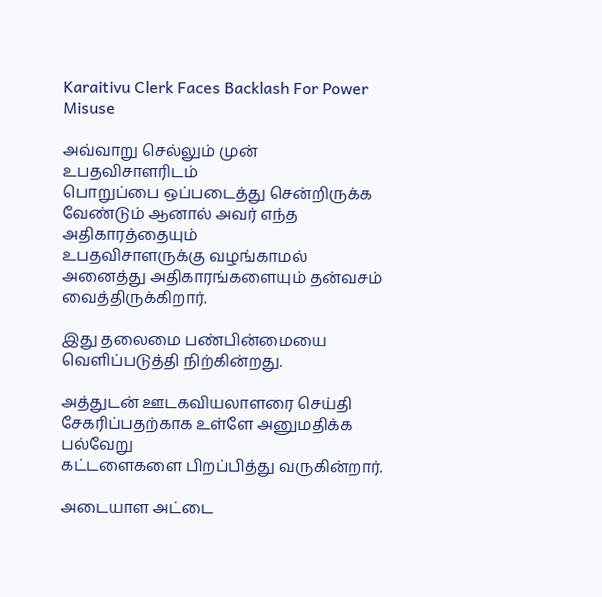Karaitivu Clerk Faces Backlash For Power Misuse

அவ்வாறு செல்லும் முன் உபதவிசாளரிடம்
பொறுப்பை ஒப்படைத்து சென்றிருக்க வேண்டும் ஆனால் அவர் எந்த அதிகாரத்தையும்
உபதவிசாளருக்கு வழங்காமல் அனைத்து அதிகாரங்களையும் தன்வசம் வைத்திருக்கிறார்.

இது தலைமை பண்பின்மையை வெளிப்படுத்தி நிற்கின்றது.

அத்துடன் ஊடகவியலாளரை செய்தி சேகரிப்பதற்காக உள்ளே அனுமதிக்க பல்வேறு
கட்டளைகளை பிறப்பித்து வருகின்றார்.

அடையாள அட்டை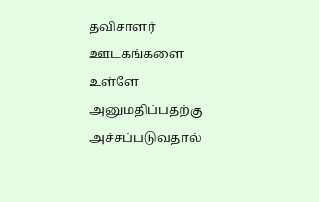தவிசாளர் ஊடகங்களை உள்ளே அனுமதிப்பதற்கு அச்சப்படுவதால்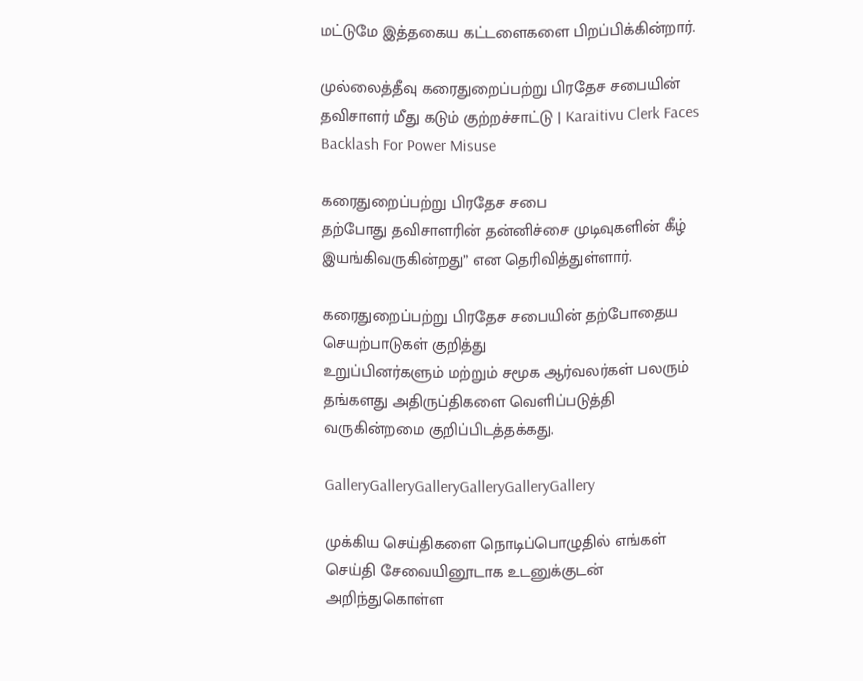மட்டுமே இத்தகைய கட்டளைகளை பிறப்பிக்கின்றார்.

முல்லைத்தீவு கரைதுறைப்பற்று பிரதேச சபையின் தவிசாளர் மீது கடும் குற்றச்சாட்டு | Karaitivu Clerk Faces Backlash For Power Misuse

கரைதுறைப்பற்று பிரதேச சபை
தற்போது தவிசாளரின் தன்னிச்சை முடிவுகளின் கீழ் இயங்கிவருகின்றது” என தெரிவித்துள்ளார்.

கரைதுறைப்பற்று பிரதேச சபையின் தற்போதைய செயற்பாடுகள் குறித்து
உறுப்பினர்களும் மற்றும் சமூக ஆர்வலர்கள் பலரும் தங்களது அதிருப்திகளை வெளிப்படுத்தி
வருகின்றமை குறிப்பிடத்தக்கது.

GalleryGalleryGalleryGalleryGalleryGallery

முக்கிய செய்திகளை நொடிப்பொழுதில் எங்கள் செய்தி சேவையினூடாக உடனுக்குடன் அறிந்துகொள்ள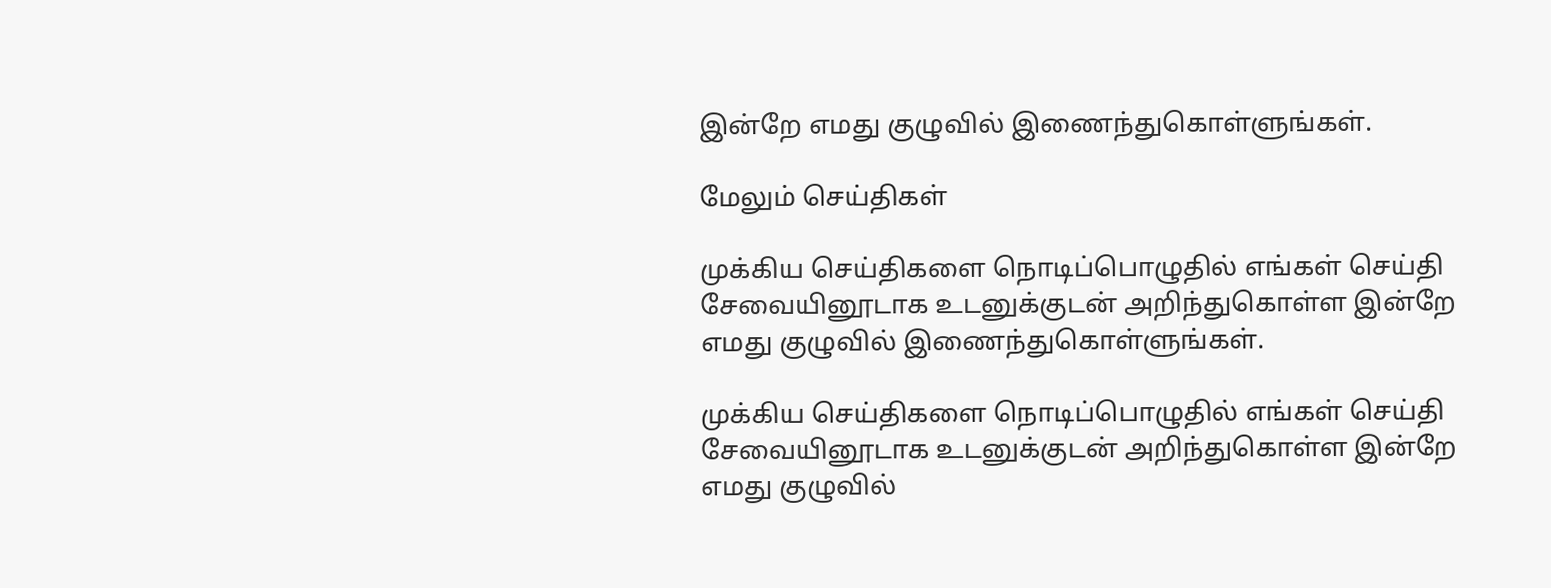இன்றே எமது குழுவில் இணைந்துகொள்ளுங்கள்.

மேலும் செய்திகள்

முக்கிய செய்திகளை நொடிப்பொழுதில் எங்கள் செய்தி சேவையினூடாக உடனுக்குடன் அறிந்துகொள்ள இன்றே எமது குழுவில் இணைந்துகொள்ளுங்கள்.

முக்கிய செய்திகளை நொடிப்பொழுதில் எங்கள் செய்தி சேவையினூடாக உடனுக்குடன் அறிந்துகொள்ள இன்றே எமது குழுவில்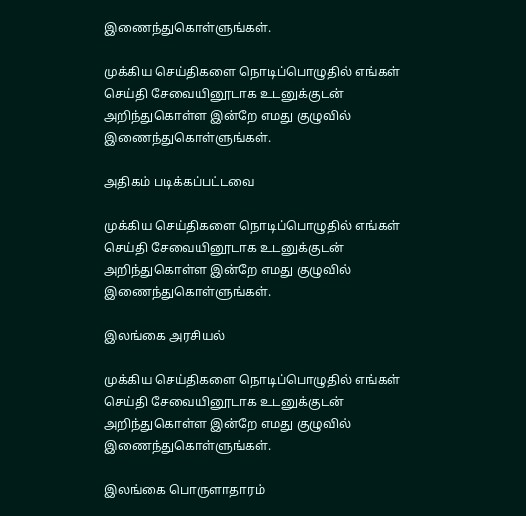இணைந்துகொள்ளுங்கள்.

முக்கிய செய்திகளை நொடிப்பொழுதில் எங்கள் செய்தி சேவையினூடாக உடனுக்குடன் அறிந்துகொள்ள இன்றே எமது குழுவில் இணைந்துகொள்ளுங்கள்.

அதிகம் படிக்கப்பட்டவை

முக்கிய செய்திகளை நொடிப்பொழுதில் எங்கள் செய்தி சேவையினூடாக உடனுக்குடன் அறிந்துகொள்ள இன்றே எமது குழுவில் இணைந்துகொள்ளுங்கள்.

இலங்கை அரசியல்

முக்கிய செய்திகளை நொடிப்பொழுதில் எங்கள் செய்தி சேவையினூடாக உடனுக்குடன் அறிந்துகொள்ள இன்றே எமது குழுவில் இணைந்துகொள்ளுங்கள்.

இலங்கை பொருளாதாரம்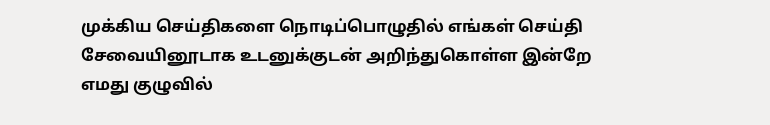முக்கிய செய்திகளை நொடிப்பொழுதில் எங்கள் செய்தி சேவையினூடாக உடனுக்குடன் அறிந்துகொள்ள இன்றே எமது குழுவில்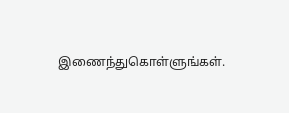இணைந்துகொள்ளுங்கள்.